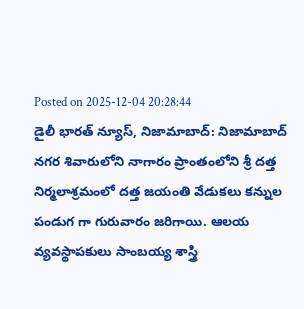Posted on 2025-12-04 20:28:44
డైలీ భారత్ న్యూస్, నిజామాబాద్: నిజామాబాద్ నగర శివారులోని నాగారం ప్రాంతంలోని శ్రీ దత్త నిర్మలాశ్రమంలో దత్త జయంతి వేడుకలు కన్నుల పండుగ గా గురువారం జరిగాయి. ఆలయ వ్యవస్థాపకులు సాంబయ్య శాస్త్రి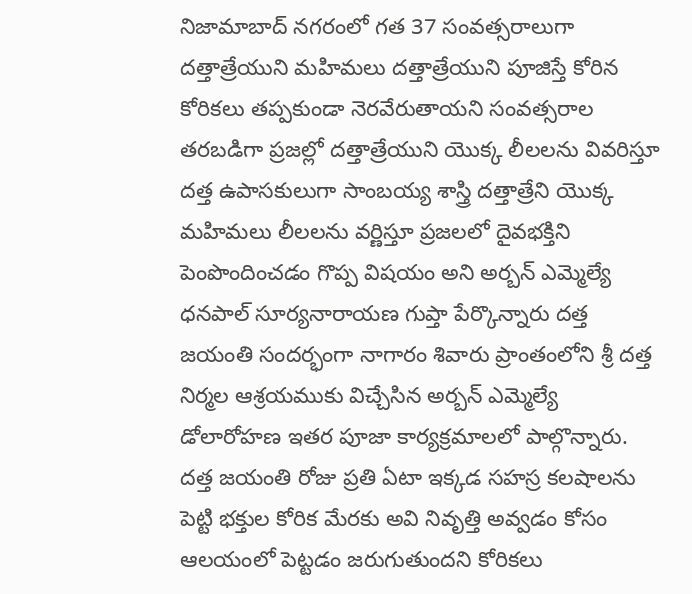నిజామాబాద్ నగరంలో గత 37 సంవత్సరాలుగా దత్తాత్రేయుని మహిమలు దత్తాత్రేయుని పూజిస్తే కోరిన కోరికలు తప్పకుండా నెరవేరుతాయని సంవత్సరాల తరబడిగా ప్రజల్లో దత్తాత్రేయుని యొక్క లీలలను వివరిస్తూ దత్త ఉపాసకులుగా సాంబయ్య శాస్త్రి దత్తాత్రేని యొక్క మహిమలు లీలలను వర్ణిస్తూ ప్రజలలో దైవభక్తిని పెంపొందించడం గొప్ప విషయం అని అర్బన్ ఎమ్మెల్యే ధనపాల్ సూర్యనారాయణ గుప్తా పేర్కొన్నారు దత్త జయంతి సందర్భంగా నాగారం శివారు ప్రాంతంలోని శ్రీ దత్త నిర్మల ఆశ్రయముకు విచ్చేసిన అర్బన్ ఎమ్మెల్యే డోలారోహణ ఇతర పూజా కార్యక్రమాలలో పాల్గొన్నారు. దత్త జయంతి రోజు ప్రతి ఏటా ఇక్కడ సహస్ర కలషాలను పెట్టి భక్తుల కోరిక మేరకు అవి నివృత్తి అవ్వడం కోసం ఆలయంలో పెట్టడం జరుగుతుందని కోరికలు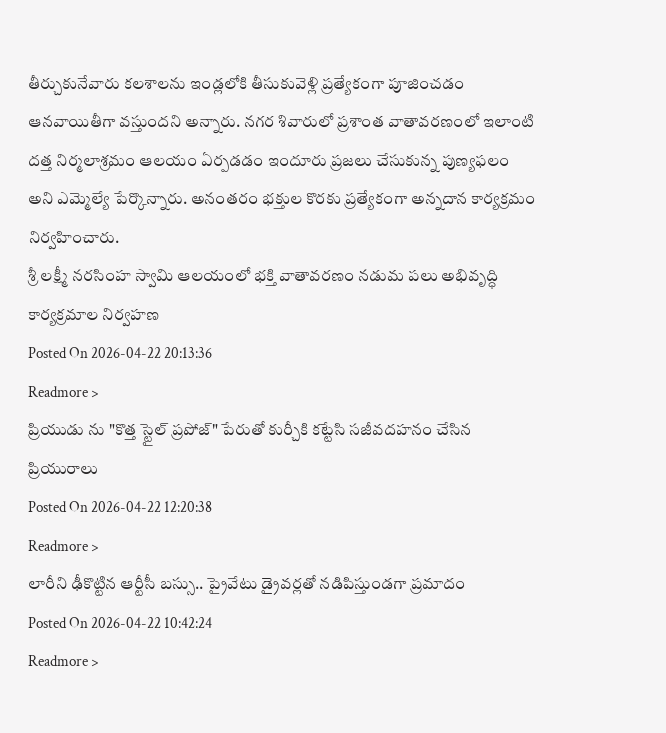తీర్చుకునేవారు కలశాలను ఇండ్లలోకి తీసుకువెళ్లి ప్రత్యేకంగా పూజించడం ఆనవాయితీగా వస్తుందని అన్నారు. నగర శివారులో ప్రశాంత వాతావరణంలో ఇలాంటి దత్త నిర్మలాశ్రమం ఆలయం ఏర్పడడం ఇందూరు ప్రజలు చేసుకున్న పుణ్యఫలం అని ఎమ్మెల్యే పేర్కొన్నారు. అనంతరం భక్తుల కొరకు ప్రత్యేకంగా అన్నదాన కార్యక్రమం నిర్వహించారు.
శ్రీ లక్ష్మీ నరసింహ స్వామి ఆలయంలో భక్తి వాతావరణం నడుమ పలు అభివృద్ధి కార్యక్రమాల నిర్వహణ
Posted On 2026-04-22 20:13:36
Readmore >
ప్రియుడు ను "కొత్త స్టైల్ ప్రపోజ్" పేరుతో కుర్చీకి కట్టేసి సజీవదహనం చేసిన ప్రియురాలు
Posted On 2026-04-22 12:20:38
Readmore >
లారీని ఢీకొట్టిన ఆర్టీసీ బస్సు.. ప్రైవేటు డ్రైవర్లతో నడిపిస్తుండగా ప్రమాదం
Posted On 2026-04-22 10:42:24
Readmore >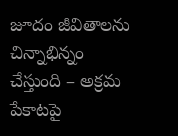జూదం జీవితాలను చిన్నాభిన్నం చేస్తుంది – అక్రమ పేకాటపై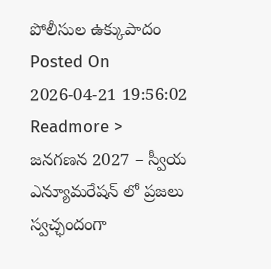పోలీసుల ఉక్కుపాదం
Posted On 2026-04-21 19:56:02
Readmore >
జనగణన 2027 – స్వీయ ఎన్యూమరేషన్ లో ప్రజలు స్వచ్ఛందంగా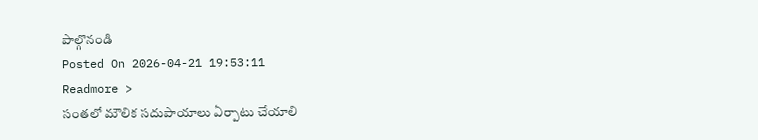పాల్గొనండి
Posted On 2026-04-21 19:53:11
Readmore >
సంతలో మౌలిక సదుపాయాలు ఏర్పాటు చేయాలి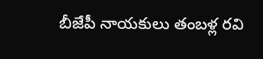బీజేపీ నాయకులు తంబళ్ల రవి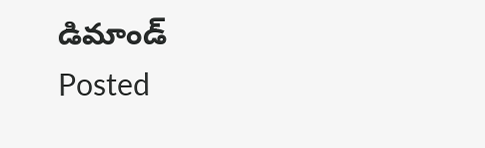డిమాండ్
Posted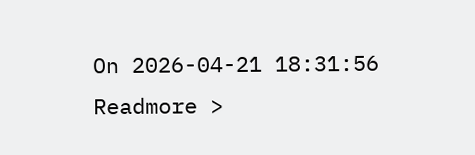On 2026-04-21 18:31:56
Readmore >